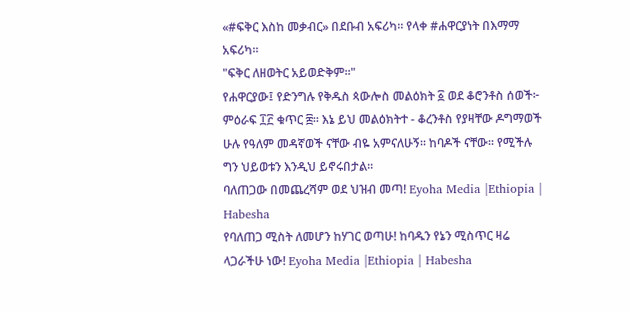«#ፍቅር እስከ መቃብር» በደቡብ አፍሪካ። የላቀ #ሐዋርያነት በእማማ አፍሪካ።
"ፍቅር ለዘወትር አይወድቅም።"
የሐዋርያው፤ የድንግሉ የቅዱስ ጳውሎስ መልዕክት ፩ ወደ ቆሮንቶስ ሰወች፦ ምዕራፍ ፲፫ ቁጥር ፰። እኔ ይህ መልዕክትተ - ቆረንቶስ የያዛቸው ዶግማወች ሁሉ የዓለም መዳኛወች ናቸው ብዬ አምናለሁኝ። ከባዶች ናቸው። የሚችሉ ግን ህይወቱን እንዲህ ይኖሩበታል።
ባለጠጋው በመጨረሻም ወደ ህዝብ መጣ! Eyoha Media |Ethiopia | Habesha
የባለጠጋ ሚስት ለመሆን ከሃገር ወጣሁ! ከባዱን የኔን ሚስጥር ዛሬ ላጋራችሁ ነው! Eyoha Media |Ethiopia | Habesha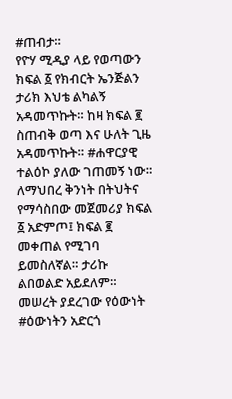#ጠብታ።
የዮሃ ሚዲያ ላይ የወጣውን ክፍል ፩ የክብርት ኤንጅልን ታሪክ እህቴ ልካልኝ አዳመጥኩት። ከዛ ክፍል ፪ ስጠብቅ ወጣ እና ሁለት ጊዜ አዳመጥኩት። #ሐዋርያዊ ተልዕኮ ያለው ገጠመኝ ነው።
ለማህበረ ቅንነት በትህትና የማሳስበው መጀመሪያ ክፍል ፩ አድምጦ፤ ክፍል ፪ መቀጠል የሚገባ ይመስለኛል። ታሪኩ ልበወልድ አይደለም። መሠረት ያደረገው የዕውነት #ዕውነትን አድርጎ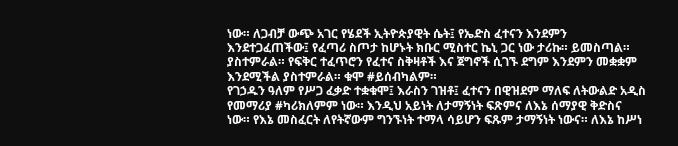ነው። ለጋብቻ ውጭ አገር የሄደች ኢትዮጵያዊት ሴት፤ የኤድስ ፈተናን እንደምን እንደተጋፈጠችው፤ የፈጣሪ ስጦታ ከሆኑት ክቡር ሚስተር ኬኒ ጋር ነው ታሪኩ። ይመስጣል። ያስተምራል። የፍቅር ተፈጥሮን የፈተና ስቅዛቶች እና ጀግኖች ሲገኙ ደግም እንደምን መቋቋም እንደሚችል ያስተምራል። ቁሞ #ይሰብካልም።
የገኃዱን ዓለም የሥጋ ፈቃድ ተቋቁሞ፤ እራስን ገዝቶ፤ ፈተናን በዊዝደም ማለፍ ለትውልድ አዲስ የመማሪያ #ካሪክለምም ነው። እንዲህ አይነት ለታማኝነት ፍጽምና ለእኔ ሰማያዊ ቅድስና ነው። የእኔ መስፈርት ለየትኛውም ግንኙነት ተማላ ሳይሆን ፍጹም ታማኝነት ነውና። ለእኔ ከሥነ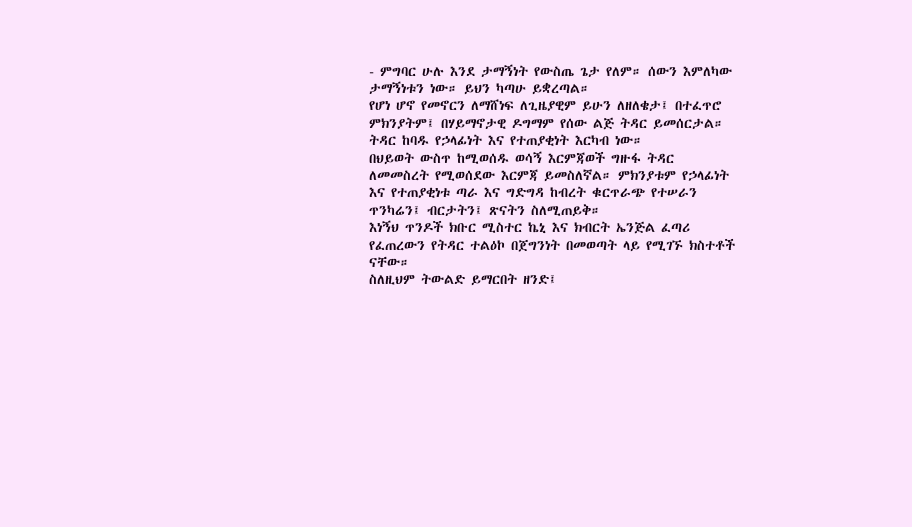- ምግባር ሁሉ እንደ ታማኝነት የውስጤ ጌታ የለም። ሰውን እምለካው ታማኝነቱን ነው። ይህን ካጣሁ ይቋረጣል።
የሆነ ሆኖ የመኖርን ለማሸነፍ ለጊዜያዊም ይሁን ለዘለቄታ፤ በተፈጥሮ ምክንያትም፤ በሃይማኖታዊ ዶግማም የሰው ልጅ ትዳር ይመሰርታል። ትዳር ከባዱ የኃላፊነት እና የተጠያቂነት እርካብ ነው።
በህይወት ውስጥ ከሚወሰዱ ወሳኝ እርምጃወች ግዙፋ ትዳር ለመመስረት የሚወሰደው እርምጃ ይመስለኛል። ምክንያቱም የኃላፊነት እና የተጠያቂነቱ ጣራ እና ግድግዳ ከብረት ቁርጥራጭ የተሠራን ጥንካሬን፤ ብርታትን፤ ጽናትን ስለሚጠይቅ።
እነኝህ ጥንዶች ክቡር ሚስተር ኬኒ እና ክብርት ኤንጅል ፈጣሪ የፈጠረውን የትዳር ተልዕኮ በጀግንነት በመወጣት ላይ የሚገኙ ክስተቶች ናቸው።
ስለዚህም ትውልድ ይማርበት ዘንድ፤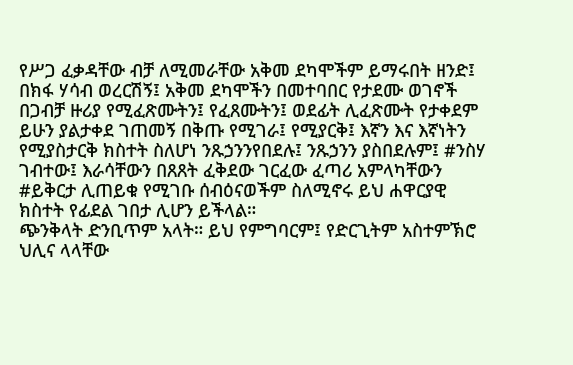የሥጋ ፈቃዳቸው ብቻ ለሚመራቸው አቅመ ደካሞችም ይማሩበት ዘንድ፤ በክፋ ሃሳብ ወረርሽኝ፤ አቅመ ደካሞችን በመተባበር የታደሙ ወገኖች በጋብቻ ዙሪያ የሚፈጽሙትን፤ የፈጸሙትን፤ ወደፊት ሊፈጽሙት የታቀደም ይሁን ያልታቀደ ገጠመኝ በቅጡ የሚገራ፤ የሚያርቅ፤ እኛን እና እኛነትን የሚያስታርቅ ክስተት ስለሆነ ንጹኃንንየበደሉ፤ ንጹኃንን ያስበደሉም፤ #ንስሃ ገብተው፤ እራሳቸውን በጸጸት ፈቅደው ገርፈው ፈጣሪ አምላካቸውን #ይቅርታ ሊጠይቁ የሚገቡ ሰብዕናወችም ስለሚኖሩ ይህ ሐዋርያዊ ክስተት የፊደል ገበታ ሊሆን ይችላል።
ጭንቅላት ድንቢጥም አላት። ይህ የምግባርም፤ የድርጊትም አስተምኽሮ ህሊና ላላቸው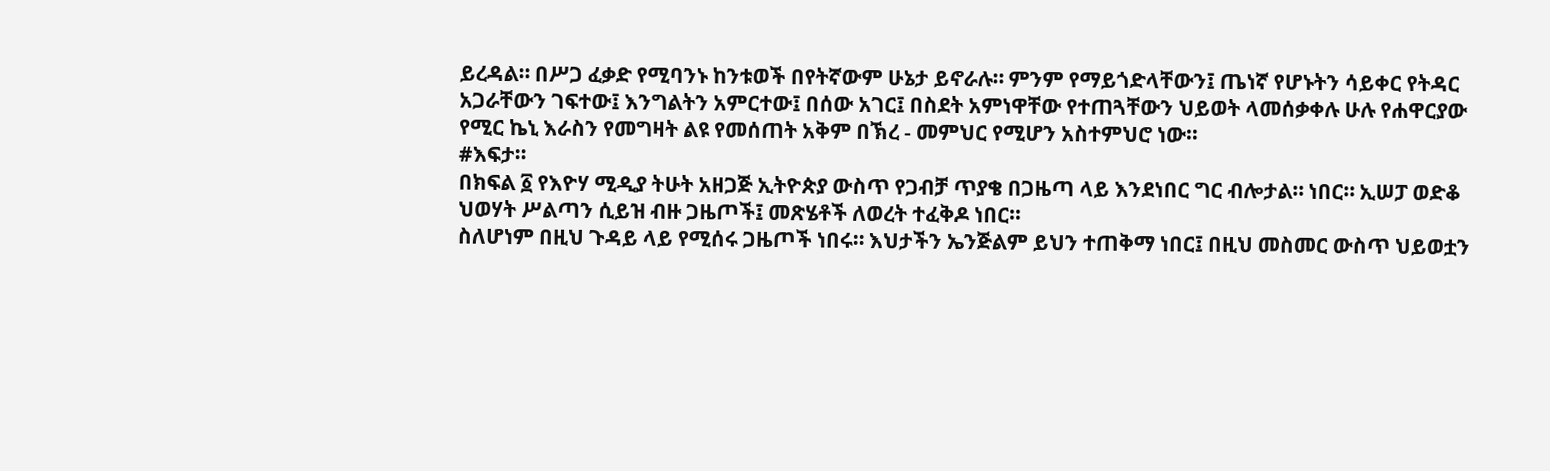ይረዳል። በሥጋ ፈቃድ የሚባንኑ ከንቱወች በየትኛውም ሁኔታ ይኖራሉ። ምንም የማይጎድላቸውን፤ ጤነኛ የሆኑትን ሳይቀር የትዳር አጋራቸውን ገፍተው፤ እንግልትን አምርተው፤ በሰው አገር፤ በስደት አምነዋቸው የተጠጓቸውን ህይወት ላመሰቃቀሉ ሁሉ የሐዋርያው የሚር ኬኒ እራስን የመግዛት ልዩ የመሰጠት አቅም በኽረ - መምህር የሚሆን አስተምህሮ ነው።
#እፍታ።
በክፍል ፩ የእዮሃ ሚዲያ ትሁት አዘጋጅ ኢትዮጵያ ውስጥ የጋብቻ ጥያቄ በጋዜጣ ላይ እንደነበር ግር ብሎታል። ነበር። ኢሠፓ ወድቆ ህወሃት ሥልጣን ሲይዝ ብዙ ጋዜጦች፤ መጽሄቶች ለወረት ተፈቅዶ ነበር።
ስለሆነም በዚህ ጉዳይ ላይ የሚሰሩ ጋዜጦች ነበሩ። እህታችን ኤንጅልም ይህን ተጠቅማ ነበር፤ በዚህ መስመር ውስጥ ህይወቷን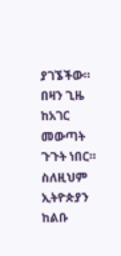ያገኜችው። በዛን ጊዜ ከአገር መውጣት ጉጉት ነበር። ስለዚህም ኢትዮጵያን ከልቡ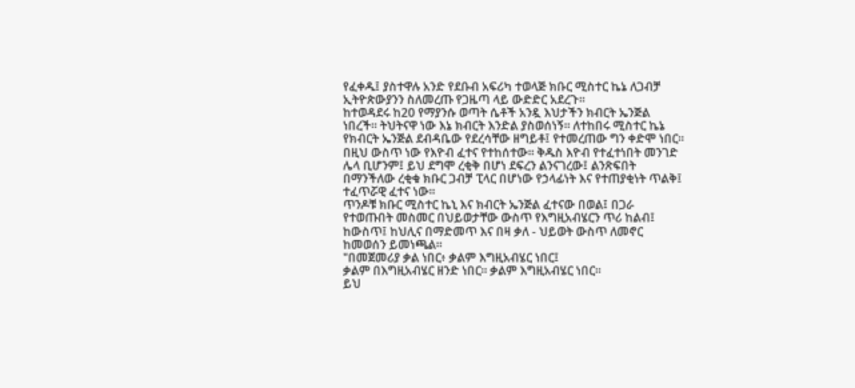የፈቀዱ፤ ያስተዋሉ አንድ የደቡብ አፍሪካ ተወላጅ ክቡር ሚስተር ኬኔ ለጋብቻ ኢትዮጵውያንን ስለመረጡ የጋዜጣ ላይ ውድድር አደረጉ።
ከተወዳደሩ ከ20 የማያንሱ ወጣት ሴቶች አንዷ እህታችን ክብርት ኤንጅል ነበረች። ትህትናዋ ነው እኔ ክብርት እንድል ያስወሰነኝ። ለተከበሩ ሚስተር ኬኔ የክብርት ኤንጅል ደብዳቤው የደረሳቸው ዘግይቶ፤ የተመረጠው ግን ቀድሞ ነበር። በዚህ ውስጥ ነው የእዮብ ፈተና የተከሰተው። ቅዱስ እዮብ የተፈተነበት መንገድ ሌላ ቢሆንም፤ ይህ ደግሞ ረቂቅ በሆነ ደፍረን ልንናገረው፤ ልንጽፍበት በማንችለው ረቂቁ ክቡር ጋብቻ ፒላር በሆነው የኃላፊነት እና የተጠያቂነት ጥልቅ፤ ተፈጥሯዊ ፈተና ነው።
ጥንዶቹ ክቡር ሚስተር ኬኒ እና ክብርት ኤንጅል ፈተናው በወል፤ በጋራ የተወጡበት መስመር በህይወታቸው ውስጥ የእግዚአብሄርን ጥሪ ከልብ፤ ከውስጥ፤ ከህሊና በማድመጥ እና በዛ ቃለ - ህይወት ውስጥ ለመኖር ከመወሰን ይመነጫል።
"በመጀመሪያ ቃል ነበር፥ ቃልም እግዚአብሄር ነበር፤
ቃልም በእግዚአብሄር ዘንድ ነበር። ቃልም እግዚአብሄር ነበር።
ይህ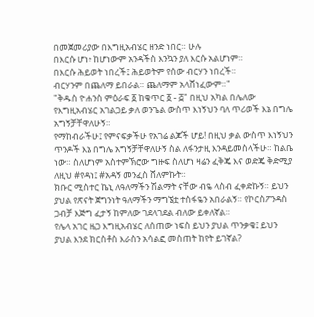በመጀመሪያው በእግዚአብሄር ዘንድ ነበር። ሁሉ
በእርሱ ሆነ፥ ከሆነውም አንዳችስ እንኳን ያለ እርሱ አልሆነም።
በእርሱ ሕይወት ነበረች፤ ሕይወትም የሰው ብርሃን ነበረች።
ብርሃንም በጨለማ ይበራል። ጨለማም አላሸነፈውም።"
"ቅዱስ ዮሐንስ ምዕራፍ ፩ ከቁጥር ፩ - ፭" በዚህ አካል በሌለው የእግዚአብሄር አገልጋይ ቃለ ወንጌል ውስጥ እነኝህን ባለ ጥሪወች እኔ በግሌ አግኝቻቸዋለሁኝ።
የማከብራችሁ፤ የምናፍቃችሁ የአገሬ ልጆች ሆይ! በዚህ ቃል ውስጥ እነኝህን ጥንዶች እኔ በግሌ አግኝቻቸዋለሁኝ ስል ለፋንታዚ እንዳይመስላችሁ። ከልቤ ነው። ስለሆነም አስተምኽሮው ግዙፍ ስለሆነ ዛሬን ፈቅጄ እና ወድጄ ቅድሚያ ለዚህ #የዳነ፤ #አዳኝ መንፈስ ሸለምኩት።
ክቡር ሚስተር ኬኒ ለዓለማችን ሽልማት ናቸው ብዬ ላስብ ፈቀድኩኝ። ይህን ያህል የጽናት ጀግንነት ዓለማችን ማግኜቷ ተስፋዬን አበራልኝ። የኮርስፖንዳስ ጋብቻ እጅግ ፈታኝ ከምለው ገደላገደል ብለው ይቀለኛል።
የሌላ አገር ዜጋ እግዚአብሄር ለሰጠው ነፍስ ይህን ያህል ጥንቃቄ፤ ይህን ያህል እንደ ክርስቶስ እራስን አሳልፎ መስጠት ከየት ይገኛል?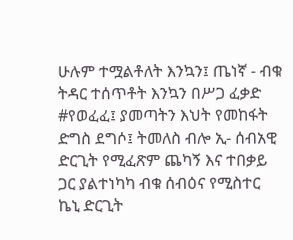ሁሉም ተሟልቶለት እንኳን፤ ጤነኛ - ብቁ ትዳር ተሰጥቶት እንኳን በሥጋ ፈቃድ #የወፈፈ፤ ያመጣትን እህት የመከፋት ድግስ ደግሶ፤ ትመለስ ብሎ ኢ- ሰብአዊ ድርጊት የሚፈጽም ጨካኝ እና ተበቃይ ጋር ያልተነካካ ብቁ ሰብዕና የሚስተር ኬኒ ድርጊት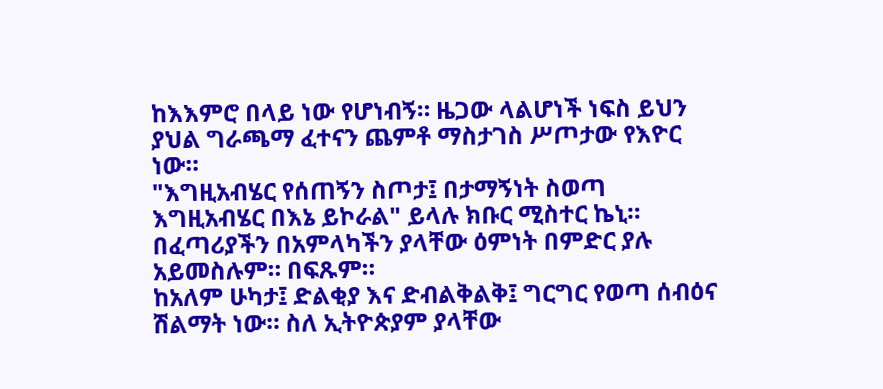ከእእምሮ በላይ ነው የሆነብኝ። ዜጋው ላልሆነች ነፍስ ይህን ያህል ግራጫማ ፈተናን ጨምቶ ማስታገስ ሥጦታው የእዮር ነው።
"እግዚአብሄር የሰጠኝን ስጦታ፤ በታማኝነት ስወጣ እግዚአብሄር በእኔ ይኮራል" ይላሉ ክቡር ሚስተር ኬኒ። በፈጣሪያችን በአምላካችን ያላቸው ዕምነት በምድር ያሉ አይመስሉም። በፍጹም።
ከአለም ሁካታ፤ ድልቂያ እና ድብልቅልቅ፤ ግርግር የወጣ ሰብዕና ሽልማት ነው። ስለ ኢትዮጵያም ያላቸው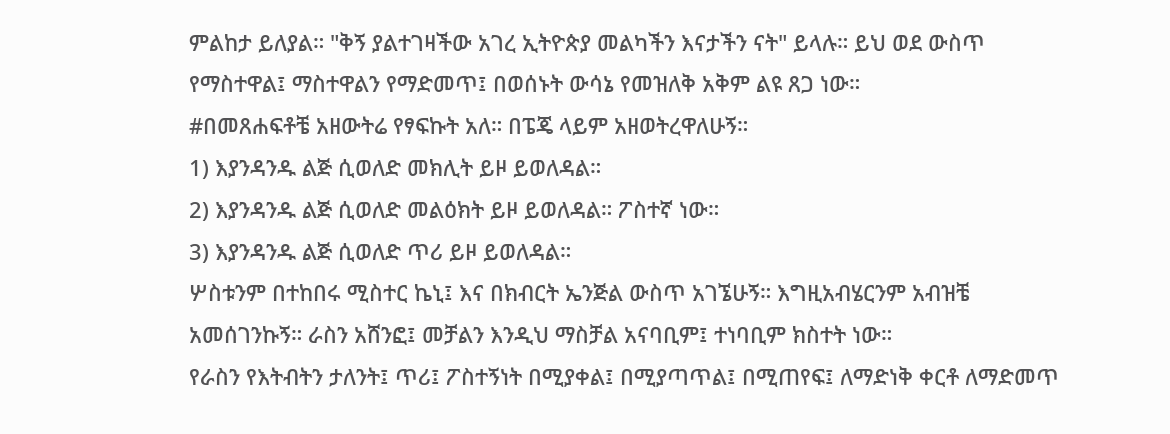ምልከታ ይለያል። "ቅኝ ያልተገዛችው አገረ ኢትዮጵያ መልካችን እናታችን ናት" ይላሉ። ይህ ወደ ውስጥ የማስተዋል፤ ማስተዋልን የማድመጥ፤ በወሰኑት ውሳኔ የመዝለቅ አቅም ልዩ ጸጋ ነው።
#በመጸሐፍቶቼ አዘውትሬ የፃፍኩት አለ። በፔጄ ላይም አዘወትረዋለሁኝ።
1) እያንዳንዱ ልጅ ሲወለድ መክሊት ይዞ ይወለዳል።
2) እያንዳንዱ ልጅ ሲወለድ መልዕክት ይዞ ይወለዳል። ፖስተኛ ነው።
3) እያንዳንዱ ልጅ ሲወለድ ጥሪ ይዞ ይወለዳል።
ሦስቱንም በተከበሩ ሚስተር ኬኒ፤ እና በክብርት ኤንጅል ውስጥ አገኜሁኝ። እግዚአብሄርንም አብዝቼ አመሰገንኩኝ። ራስን አሸንፎ፤ መቻልን እንዲህ ማስቻል አናባቢም፤ ተነባቢም ክስተት ነው።
የራስን የእትብትን ታለንት፤ ጥሪ፤ ፖስተኝነት በሚያቀል፤ በሚያጣጥል፤ በሚጠየፍ፤ ለማድነቅ ቀርቶ ለማድመጥ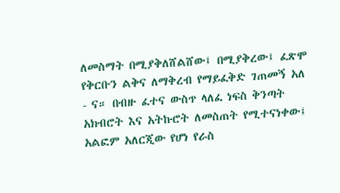ለመስማት በሚያቅለሸልሸው፤ በሚያቅረው፤ ፈጽሞ የቅርቡን ልቅና ለማቅረብ የማይፈቅድ ገጠመኝ አለ - ና። በብዙ ፈተና ውስጥ ላለፈ ነፍስ ቅንጣት አክብሮት እና አትኩሮት ለመስጠት የሚተናነቀው፤ አልፎም አለርጂው የሆነ የራስ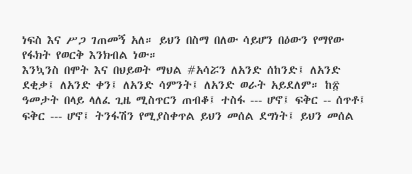ነፍስ እና ሥጋ ገጠመኝ አለ። ይህን በስማ በለው ሳይሆን በዕውን የማየው የፋክት የወርቅ እንክብል ነው።
እንኳንስ በሞት እና በህይወት ማህል #አሳሯን ለአንድ ሰከንድ፤ ለአንድ ደቂቃ፤ ለአንድ ቀን፤ ለአንድ ሳምንት፤ ለአንድ ወራት አይደለም። ከ፳ ዓመታት በላይ ላለፈ ጊዜ ሚስጥርን ጠብቆ፤ ተስፋ --- ሆኖ፤ ፍቅር -- ሰጥቶ፤ ፍቅር --- ሆኖ፤ ትንፋሽን የሚያስቀጥል ይህን መሰል ደግነት፤ ይህን መሰል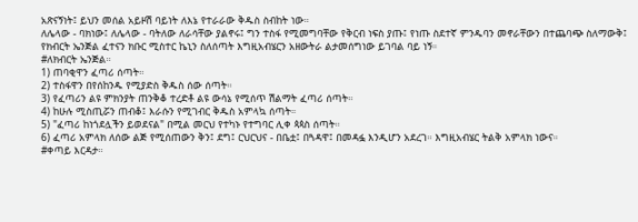አጽናኝነት፤ ይህን መሰል አይዞሽ ባይነት ለእኔ የተራራው ቅዱስ ስብከት ነው።
ለሌላው - ባክነው፤ ለሌላው - ባትለው ለራሳቸው ያልኖሩ፤ ግን ተስፋ የሚመግባቸው የቅርብ ነፍስ ያጡ፤ የነጡ ስደተኛ ምንዱባን መኖራቸውን በተጨባጭ ስለማውቅ፤ የክብርት ኤንጅል ፈተናን ክቡር ሚስተር ኬኒን ስለሰጣት እግዚአብሄርን አዘውትራ ልታመሰግነው ይገባል ባይ ነኝ።
#ለክብርት ኤንጅል።
1) ጠባቂዋን ፈጣሪ ሰጣት።
2) ተስፋዋን በየሰከንዱ የሚያድስ ቅዱስ ሰው ሰጣት።
3) የፈጣሪን ልዩ ምክንያት ጠንቅቆ ተረድቶ ልዩ ውሳኔ የሚሰጥ ሽልማት ፈጣሪ ሰጣት።
4) ከሁሉ ሚስጢሯን ጠብቆ፤ እራሱን የሚገብር ቅዱስ አምላኳ ሰጣት።
5) "ፈጣሪ ከነጎደሏችን ይወደናል" በሚል መርህ የተካኑ የተግባር ሊቀ ጳጳስ ሰጣት።
6) ፈጣሪ አምላክ ለሰው ልጅ የሚሰጠውን ቅን፤ ደግ፤ ርህርህና - በቤቷ፤ በጓዳዋ፤ በመዳፏ እንዲሆን አደረገ። እግዚአብሄር ትልቅ አምላክ ነውና።
#ቀጣይ እርዳታ።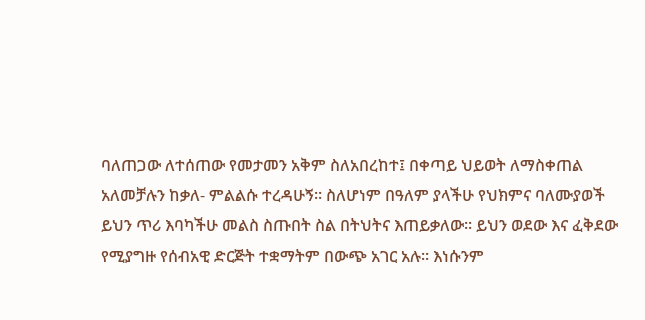ባለጠጋው ለተሰጠው የመታመን አቅም ስለአበረከተ፤ በቀጣይ ህይወት ለማስቀጠል አለመቻሉን ከቃለ- ምልልሱ ተረዳሁኝ። ስለሆነም በዓለም ያላችሁ የህክምና ባለሙያወች ይህን ጥሪ እባካችሁ መልስ ስጡበት ስል በትህትና እጠይቃለው። ይህን ወደው እና ፈቅደው የሚያግዙ የሰብአዊ ድርጅት ተቋማትም በውጭ አገር አሉ። እነሱንም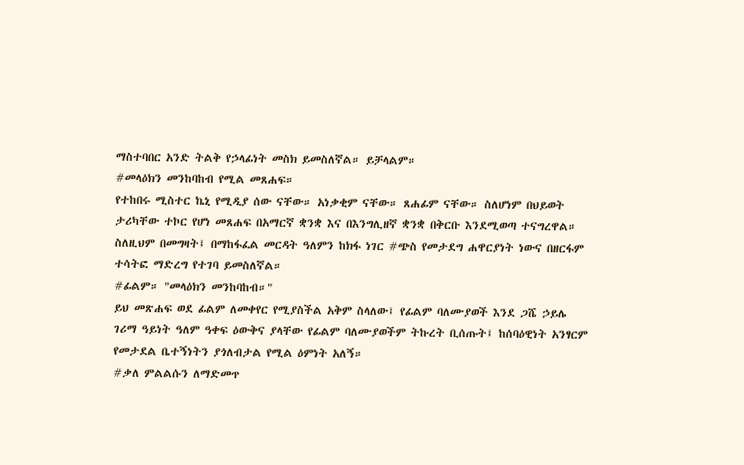ማስተባበር አንድ ትልቅ የኃላፊነት መስክ ይመስለኛል። ይቻላልም።
#መላዕክን መንከባከብ የሚል መጸሐፍ።
የተከበሩ ሚስተር ኬኒ የሚዲያ ሰው ናቸው። አነቃቂም ናቸው። ጸሐፊም ናቸው። ስለሆነም በህይወት ታሪካቸው ተኮር የሆነ መጸሐፍ በአማርኛ ቋንቋ እና በእንግሊዘኛ ቋንቋ በቅርቡ እንደሚወጣ ተናግረዋል። ስለዚህም በመግዛት፤ በማከፋፈል መርዳት ዓለምን ከክፋ ነገር #ጭስ የመታደግ ሐዋርያነት ነውና በዘርፋም ተሳትፎ ማድረግ የተገባ ይመስለኛል።
#ፊልም። "መላዕክን መንከባከብ።"
ይህ መጽሐፍ ወደ ፊልም ለመቀየር የሚያስችል አቅም ስላለው፤ የፊልም ባለሙያወች እንደ ጋሼ ኃይሌ ገሪማ ዓይነት ዓለም ዓቀፍ ዕውቅና ያላቸው የፊልም ባለሙያወችም ትኩረት ቢሰጡት፤ ከሰባዕዊነት አንፃርም የመታደል ቤተኝነትን ያጎለብታል የሚል ዕምነት አለኝ።
#ቃለ ምልልሱን ለማድመጥ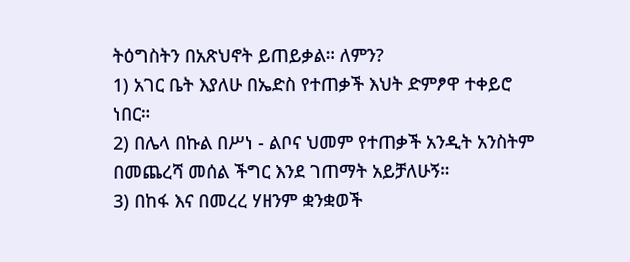ትዕግስትን በአጽህኖት ይጠይቃል። ለምን?
1) አገር ቤት እያለሁ በኤድስ የተጠቃች እህት ድምፆዋ ተቀይሮ ነበር።
2) በሌላ በኩል በሥነ - ልቦና ህመም የተጠቃች አንዲት አንስትም በመጨረሻ መሰል ችግር እንደ ገጠማት አይቻለሁኝ።
3) በከፋ እና በመረረ ሃዘንም ቋንቋወች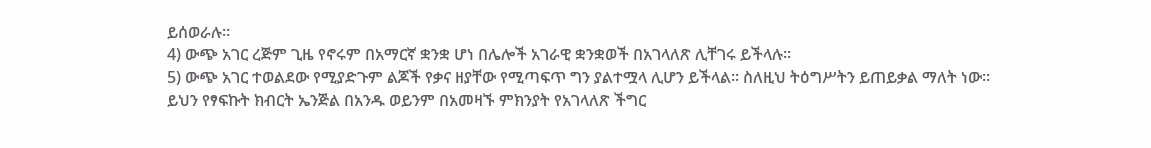ይሰወራሉ።
4) ውጭ አገር ረጅም ጊዜ የኖሩም በአማርኛ ቋንቋ ሆነ በሌሎች አገራዊ ቋንቋወች በአገላለጽ ሊቸገሩ ይችላሉ።
5) ውጭ አገር ተወልደው የሚያድጉም ልጆች የቃና ዘያቸው የሚጣፍጥ ግን ያልተሟላ ሊሆን ይችላል። ስለዚህ ትዕግሥትን ይጠይቃል ማለት ነው።
ይህን የፃፍኩት ክብርት ኤንጅል በአንዱ ወይንም በአመዛኙ ምክንያት የአገላለጽ ችግር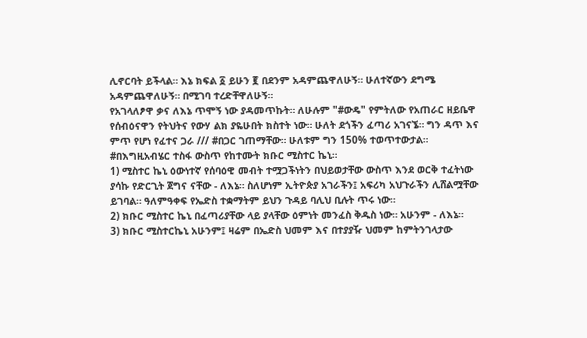ሊኖርባት ይችላል። እኔ ክፍል ፩ ይሁን ፪ በደንም አዳምጨዋለሁኝ። ሁለተኛውን ደግሜ አዳምጨዋለሁኝ። በሚገባ ተረድቸዋለሁኝ።
የአገላለፆዋ ቃና ለእኔ ጥሞኝ ነው ያዳመጥኩት። ለሁሉም "#ውዴ" የምትለው የአጠራር ዘይቤዋ የሰብዕናዋን የትህትና የውሃ ልክ ያዬሁበት ክስተት ነው። ሁለት ደጎችን ፈጣሪ አገናኜ። ግን ዳጥ እና ምጥ የሆነ የፈተና ጋራ /// #በጋር ገጠማቸው። ሁለቱም ግን 150% ተወጥተውታል።
#በእግዚአብሄር ተስፋ ውስጥ የከተሙት ክቡር ሚስተር ኬኒ።
1) ሚስተር ኬኒ ዕውነተኛ የሰባዕዊ መብት ተሟጋችነትን በህይወታቸው ውስጥ እንደ ወርቅ ተፈትነው ያሳኩ የድርጊት ጀግና ናቸው - ለእኔ። ስለሆነም ኢትዮጵያ አገራችን፤ አፍሪካ አህጉራችን ሊሸልሟቸው ይገባል። ዓለምዓቀፍ የኤድስ ተቋማትም ይህን ጉዳይ ባሊህ ቢሉት ጥሩ ነው።
2) ክቡር ሚስተር ኬኒ በፈጣሪያቸው ላይ ያላቸው ዕምነት መንፈስ ቅዱስ ነው። አሁንም - ለእኔ።
3) ክቡር ሚስተርኬኒ አሁንም፤ ዛሬም በኤድስ ህመም እና በተያያዥ ህመም ከምትንገላታው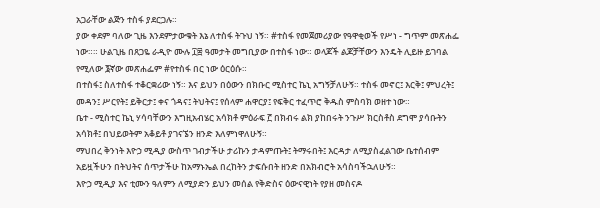አጋራቸው ልጅን ተስፋ ያደርጋሉ።
ያው ቀደም ባለው ጊዜ እንደምታውቁት እኔ ለተስፋ ትጉህ ነኝ። #ተስፋ የመጀመሪያው የዓዋቂወች የሥነ - ግጥም መጽሐፌ ነው።። ሁልጊዜ በጸጋዬ ራዲዮ ሙሉ ፲፰ ዓመታት መግቢያው በተስፋ ነው። ወላጆች ልጆቻቸውን እንዴት ሊይዙ ይገባል የሚለው ፮ኛው መጽሐፌም #የተስፋ በር ነው ዕርዕሱ።
በተስፋ፤ ስለተስፋ ተቆርቋሪው ነኝ። እና ይህን በዕውን በክቡር ሚስተር ኬኒ አግኝቻለሁኝ። ተስፋ መኖር፤ እርቅ፤ ምህረት፤ መዳን፤ ሥርየት፤ ይቅርታ፤ ቀና ጎዳና፤ ትህትና፤ የሰላም ሐዋርያ፤ የፍቅር ተፈጥሮ ቅዱስ ምስባክ ወዘተ ነው።
ቤተ - ሚስተር ኬኒ ሃሳባቸውን እግዚአብሄር አሳክቶ ምዕራፍ ፫ በክብሩ ልክ ያከበሩት ንጉሥ ክርስቶስ ደግሞ ያሳቡትን አሳክቶ፤ በህይወትም አቆይቶ ያገናኜን ዘንድ እለምነዋለሁኝ።
ማህበረ ቅንነት እዮኃ ሚዲያ ውስጥ ገብታችሁ ታሪኩን ታዳምጡት፤ ትማሩበት፤ እርዳታ ለሚያስፈልገው ቤተሰብም አይዟችሁን በትህትና ሰጥታችሁ ከአማኑኤል በረከትን ታፍሱበት ዘንድ በአክብሮት አሳስባችኋለሁኝ።
እዮኃ ሚዲያ እና ቲሙን ዓለምን ለሚያድን ይህን መሰል የቅድስና ዕውናዊነት የያዘ መስናዶ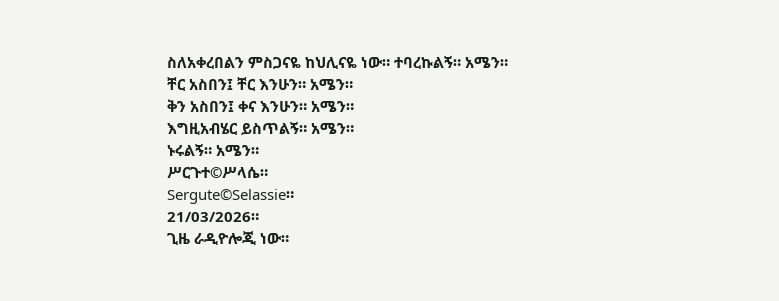ስለአቀረበልን ምስጋናዬ ከህሊናዬ ነው። ተባረኩልኝ። አሜን።
ቸር አስበን፤ ቸር እንሁን። አሜን።
ቅን አስበን፤ ቀና እንሁን። አሜን።
እግዚአብሄር ይስጥልኝ። አሜን።
ኑሩልኝ። አሜን።
ሥርጉተ©ሥላሴ።
Sergute©Selassie።
21/03/2026።
ጊዜ ራዲዮሎጂ ነው።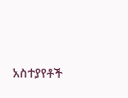አስተያየቶች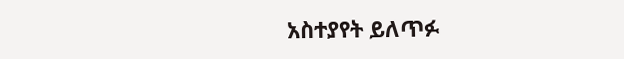አስተያየት ይለጥፉ